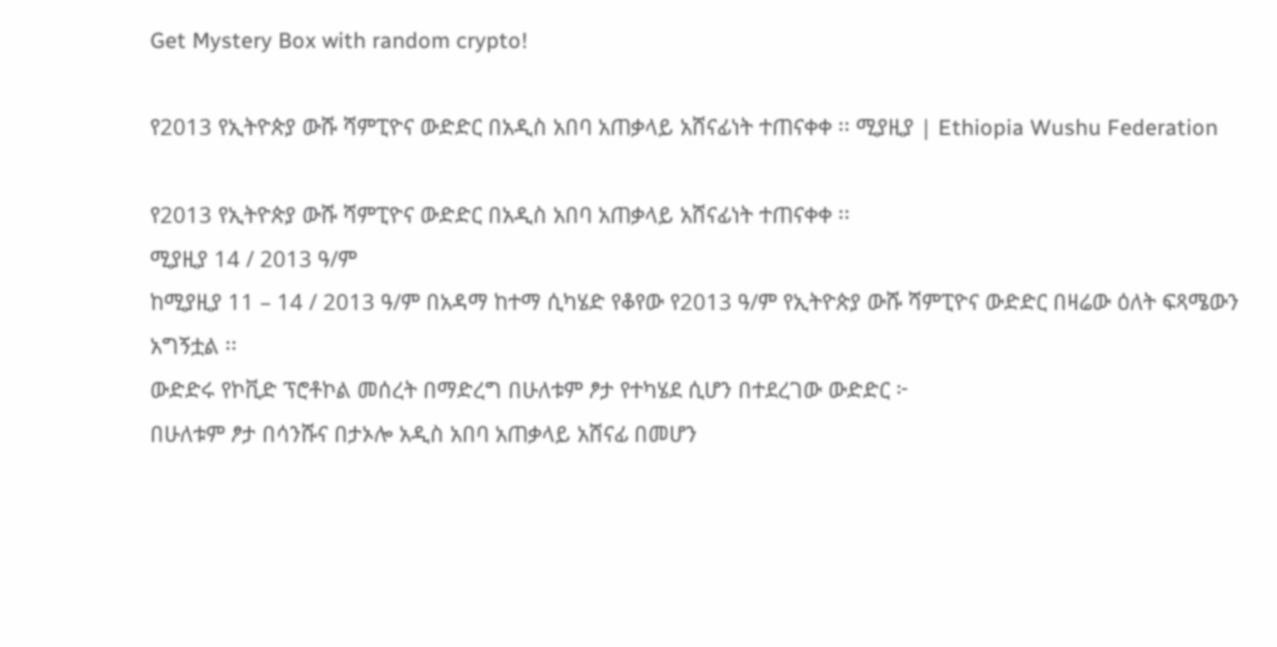Get Mystery Box with random crypto!

የ2013 የኢትዮጵያ ውሹ ሻምፒዮና ውድድር በአዲስ አበባ አጠቃላይ አሸናፊነት ተጠናቀቀ ፡፡ ሚያዚያ | Ethiopia Wushu Federation

የ2013 የኢትዮጵያ ውሹ ሻምፒዮና ውድድር በአዲስ አበባ አጠቃላይ አሸናፊነት ተጠናቀቀ ፡፡
ሚያዚያ 14 / 2013 ዓ/ም
ከሚያዚያ 11 – 14 / 2013 ዓ/ም በአዳማ ከተማ ሲካሄድ የቆየው የ2013 ዓ/ም የኢትዮጵያ ውሹ ሻምፒዮና ውድድር በዛሬው ዕለት ፍጻሜውን አግኝቷል ፡፡
ውድድሩ የኮቪድ ፕሮቶኮል መሰረት በማድረግ በሁለቱም ፆታ የተካሄደ ሲሆን በተደረገው ውድድር ፦
በሁለቱም ፆታ በሳንሹና በታኦሎ አዲስ አበባ አጠቃላይ አሸናፊ በመሆን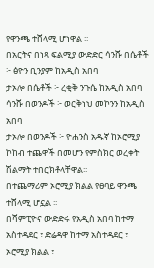የዋንጫ ተሸላሚ ሆነዋል ፡፡
በአርትና በነጻ ፍልሚያ ውድድር ሳንሹ በሴቶች ፦ ፅዮን ቢንያም ከአዲስ አበባ
ታኦሎ በሴቶች ፦ ረቂቅ ንጉሴ ከአዲስ አበባ
ሳንሹ በወንዶች ፦ ወርቅነህ መኮንን ከአዲስ አበባ
ታኦሎ በወንዶች ፦ ዮሐንስ አዱኛ ከኦሮሚያ ኮከብ ተጨዋች በመሆን የምስክር ወረቀት ሽልማት ተበርክቶላቸዋል፡፡
በተጨማሪም ኦሮሚያ ክልል የፀባይ ዋንጫ ተሸላሚ ሆኗል ፡፡
በሻምፒዮና ውድድሩ የአዲስ አበባ ከተማ አስተዳደር ፣ ድሬዳዋ ከተማ አስተዳደር ፣ ኦሮሚያ ክልል ፣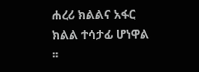ሐረሪ ክልልና አፋር ክልል ተሳታፊ ሆነዋል ፡፡